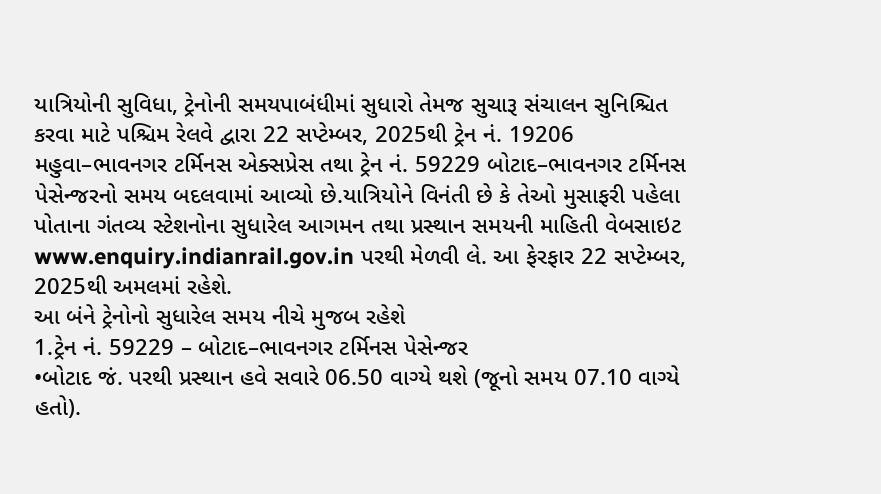યાત્રિયોની સુવિધા, ટ્રેનોની સમયપાબંધીમાં સુધારો તેમજ સુચારૂ સંચાલન સુનિશ્ચિત કરવા માટે પશ્ચિમ રેલવે દ્વારા 22 સપ્ટેમ્બર, 2025થી ટ્રેન નં. 19206 મહુવા–ભાવનગર ટર્મિનસ એક્સપ્રેસ તથા ટ્રેન નં. 59229 બોટાદ–ભાવનગર ટર્મિનસ પેસેન્જરનો સમય બદલવામાં આવ્યો છે.યાત્રિયોને વિનંતી છે કે તેઓ મુસાફરી પહેલા પોતાના ગંતવ્ય સ્ટેશનોના સુધારેલ આગમન તથા પ્રસ્થાન સમયની માહિતી વેબસાઇટ www.enquiry.indianrail.gov.in પરથી મેળવી લે. આ ફેરફાર 22 સપ્ટેમ્બર, 2025થી અમલમાં રહેશે.
આ બંને ટ્રેનોનો સુધારેલ સમય નીચે મુજબ રહેશે
1.ટ્રેન નં. 59229 – બોટાદ–ભાવનગર ટર્મિનસ પેસેન્જર
•બોટાદ જં. પરથી પ્રસ્થાન હવે સવારે 06.50 વાગ્યે થશે (જૂનો સમય 07.10 વાગ્યે હતો).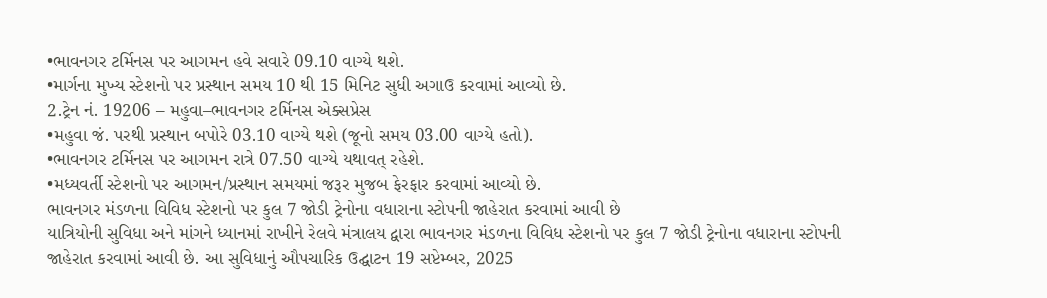•ભાવનગર ટર્મિનસ પર આગમન હવે સવારે 09.10 વાગ્યે થશે.
•માર્ગના મુખ્ય સ્ટેશનો પર પ્રસ્થાન સમય 10 થી 15 મિનિટ સુધી અગાઉ કરવામાં આવ્યો છે.
2.ટ્રેન નં. 19206 – મહુવા–ભાવનગર ટર્મિનસ એક્સપ્રેસ
•મહુવા જં. પરથી પ્રસ્થાન બપોરે 03.10 વાગ્યે થશે (જૂનો સમય 03.00 વાગ્યે હતો).
•ભાવનગર ટર્મિનસ પર આગમન રાત્રે 07.50 વાગ્યે યથાવત્ રહેશે.
•મધ્યવર્તી સ્ટેશનો પર આગમન/પ્રસ્થાન સમયમાં જરૂર મુજબ ફેરફાર કરવામાં આવ્યો છે.
ભાવનગર મંડળના વિવિધ સ્ટેશનો પર કુલ 7 જોડી ટ્રેનોના વધારાના સ્ટોપની જાહેરાત કરવામાં આવી છે
યાત્રિયોની સુવિધા અને માંગને ધ્યાનમાં રાખીને રેલવે મંત્રાલય દ્વારા ભાવનગર મંડળના વિવિધ સ્ટેશનો પર કુલ 7 જોડી ટ્રેનોના વધારાના સ્ટોપની જાહેરાત કરવામાં આવી છે. આ સુવિધાનું ઔપચારિક ઉદ્ઘાટન 19 સપ્ટેમ્બર, 2025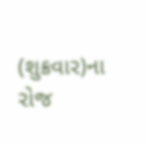(શુક્રવાર)ના રોજ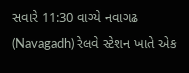સવારે 11:30 વાગ્યે નવાગઢ (Navagadh) રેલવે સ્ટેશન ખાતે એક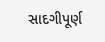સાદગીપૂર્ણ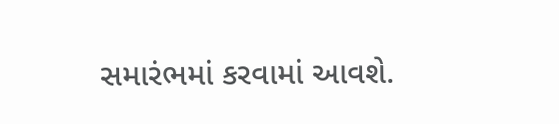સમારંભમાં કરવામાં આવશે.